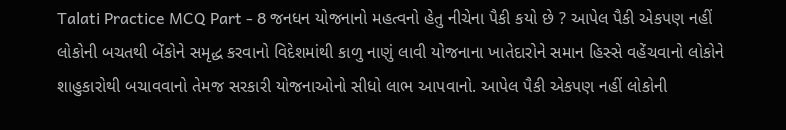Talati Practice MCQ Part - 8 જનધન યોજનાનો મહત્વનો હેતુ નીચેના પૈકી કયો છે ? આપેલ પૈકી એકપણ નહીં લોકોની બચતથી બેંકોને સમૃદ્ધ કરવાનો વિદેશમાંથી કાળુ નાણું લાવી યોજનાના ખાતેદારોને સમાન હિસ્સે વહેંચવાનો લોકોને શાહુકારોથી બચાવવાનો તેમજ સરકારી યોજનાઓનો સીધો લાભ આપવાનો. આપેલ પૈકી એકપણ નહીં લોકોની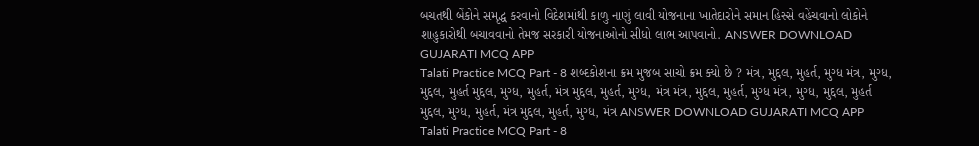બચતથી બેંકોને સમૃદ્ધ કરવાનો વિદેશમાંથી કાળુ નાણું લાવી યોજનાના ખાતેદારોને સમાન હિસ્સે વહેંચવાનો લોકોને શાહુકારોથી બચાવવાનો તેમજ સરકારી યોજનાઓનો સીધો લાભ આપવાનો. ANSWER DOWNLOAD GUJARATI MCQ APP
Talati Practice MCQ Part - 8 શબ્દકોશના ક્રમ મુજબ સાચો ક્રમ ક્યો છે ? મંત્ર, મુદ્દલ, મુહર્ત, મુગ્ધ મંત્ર, મુગ્ધ, મુદ્દલ, મુહર્ત મુદ્દલ, મુગ્ધ, મુહર્ત, મંત્ર મુદ્દલ, મુહર્ત, મુગ્ધ, મંત્ર મંત્ર, મુદ્દલ, મુહર્ત, મુગ્ધ મંત્ર, મુગ્ધ, મુદ્દલ, મુહર્ત મુદ્દલ, મુગ્ધ, મુહર્ત, મંત્ર મુદ્દલ, મુહર્ત, મુગ્ધ, મંત્ર ANSWER DOWNLOAD GUJARATI MCQ APP
Talati Practice MCQ Part - 8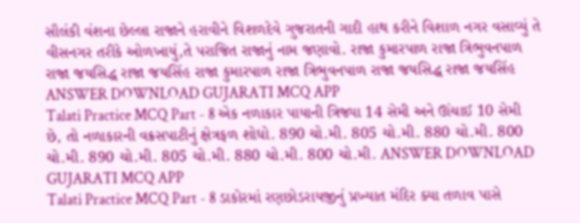સૌલંકી વંશના છેલ્લા રાજાને હરાવીને વિશળદેવે ગુજરાતની ગાદી હાથ કરીને વિશાળ નગર વસાવ્યું તે વીસનગર તરીકે ઓળખાયું,તે પરાજિત રાજાનું નામ જણાવો. રાજા કુમારપાળ રાજા ત્રિભુવનપાળ રાજા જયસિદ્ધ રાજા જયસિંહ રાજા કુમારપાળ રાજા ત્રિભુવનપાળ રાજા જયસિદ્ધ રાજા જયસિંહ ANSWER DOWNLOAD GUJARATI MCQ APP
Talati Practice MCQ Part - 8 એક નળાકાર પાયાની ત્રિજ્યા 14 સેમી અને ઊંચાઈ 10 સેમી છે, તો નળાકારની વક્રસપાટીનું ક્ષેત્રફળ શોધો. 890 ચો.મી. 805 ચો.મી. 880 ચો.મી. 800 ચો.મી. 890 ચો.મી. 805 ચો.મી. 880 ચો.મી. 800 ચો.મી. ANSWER DOWNLOAD GUJARATI MCQ APP
Talati Practice MCQ Part - 8 ડાકોરમાં રણછોડરાયજીનું પ્રખ્યાત મંદિર ક્યા તળાવ પાસે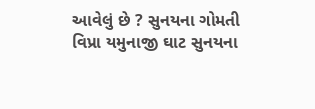આવેલું છે ? સુનયના ગોમતી વિપ્રા યમુનાજી ઘાટ સુનયના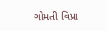ગોમતી વિપ્રા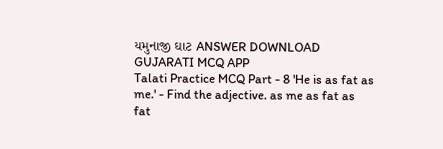યમુનાજી ઘાટ ANSWER DOWNLOAD GUJARATI MCQ APP
Talati Practice MCQ Part - 8 'He is as fat as me.' - Find the adjective. as me as fat as fat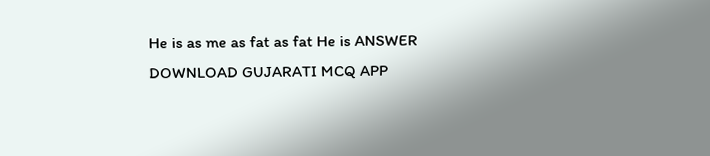He is as me as fat as fat He is ANSWER DOWNLOAD GUJARATI MCQ APP